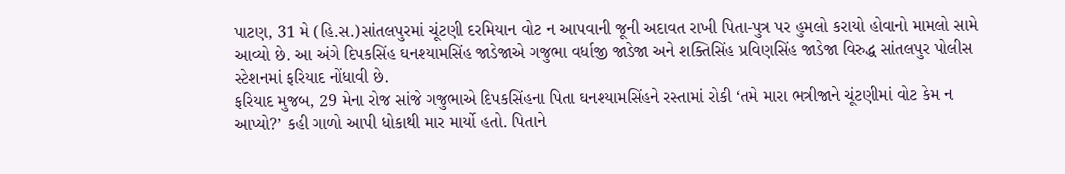પાટણ, 31 મે (હિ.સ.)સાંતલપુરમાં ચૂંટણી દરમિયાન વોટ ન આપવાની જૂની અદાવત રાખી પિતા-પુત્ર પર હુમલો કરાયો હોવાનો મામલો સામે આવ્યો છે. આ અંગે દિપકસિંહ ઘનશ્યામસિંહ જાડેજાએ ગજુભા વર્ધાજી જાડેજા અને શક્તિસિંહ પ્રવિણસિંહ જાડેજા વિરુદ્ધ સાંતલપુર પોલીસ સ્ટેશનમાં ફરિયાદ નોંધાવી છે.
ફરિયાદ મુજબ, 29 મેના રોજ સાંજે ગજુભાએ દિપકસિંહના પિતા ઘનશ્યામસિંહને રસ્તામાં રોકી ‘તમે મારા ભત્રીજાને ચૂંટણીમાં વોટ કેમ ન આપ્યો?’ કહી ગાળો આપી ધોકાથી માર માર્યો હતો. પિતાને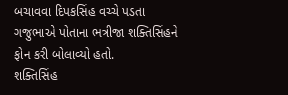બચાવવા દિપકસિંહ વચ્ચે પડતા ગજુભાએ પોતાના ભત્રીજા શક્તિસિંહને ફોન કરી બોલાવ્યો હતો.
શક્તિસિંહ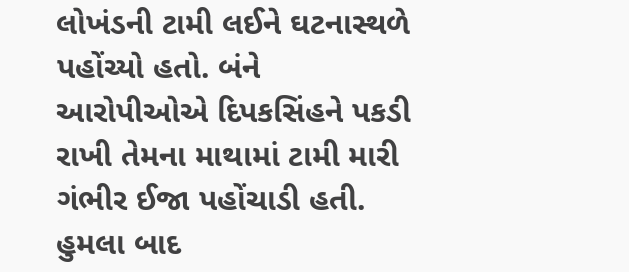લોખંડની ટામી લઈને ઘટનાસ્થળે પહોંચ્યો હતો. બંને આરોપીઓએ દિપકસિંહને પકડી રાખી તેમના માથામાં ટામી મારી ગંભીર ઈજા પહોંચાડી હતી. હુમલા બાદ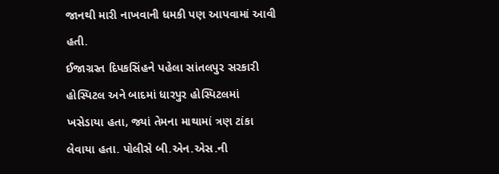જાનથી મારી નાખવાની ધમકી પણ આપવામાં આવી હતી.
ઈજાગ્રસ્ત દિપકસિંહને પહેલા સાંતલપુર સરકારી હોસ્પિટલ અને બાદમાં ધારપુર હોસ્પિટલમાં ખસેડાયા હતા, જ્યાં તેમના માથામાં ત્રણ ટાંકા લેવાયા હતા. પોલીસે બી.એન.એસ.ની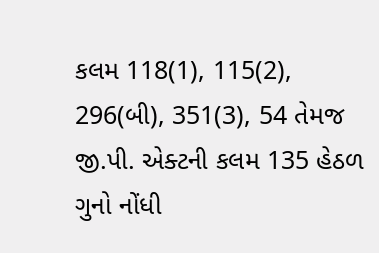કલમ 118(1), 115(2), 296(બી), 351(3), 54 તેમજ જી.પી. એક્ટની કલમ 135 હેઠળ ગુનો નોંધી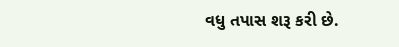વધુ તપાસ શરૂ કરી છે.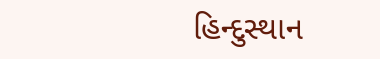હિન્દુસ્થાન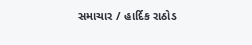સમાચાર / હાર્દિક રાઠોડ